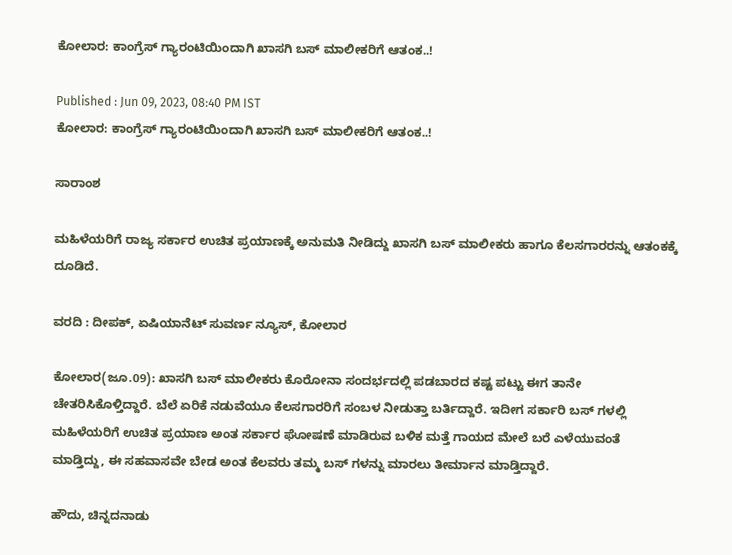ಕೋಲಾರ: ಕಾಂಗ್ರೆಸ್ ಗ್ಯಾರಂಟಿಯಿಂದಾಗಿ ಖಾಸಗಿ ಬಸ್ ಮಾಲೀಕರಿಗೆ ಆತಂಕ..!

Published : Jun 09, 2023, 08:40 PM IST
ಕೋಲಾರ: ಕಾಂಗ್ರೆಸ್ ಗ್ಯಾರಂಟಿಯಿಂದಾಗಿ ಖಾಸಗಿ ಬಸ್ ಮಾಲೀಕರಿಗೆ ಆತಂಕ..!

ಸಾರಾಂಶ

ಮಹಿಳೆಯರಿಗೆ ರಾಜ್ಯ ಸರ್ಕಾರ ಉಚಿತ ಪ್ರಯಾಣಕ್ಕೆ ಅನುಮತಿ ನೀಡಿದ್ದು ಖಾಸಗಿ ಬಸ್ ಮಾಲೀಕರು ಹಾಗೂ ಕೆಲಸಗಾರರನ್ನು ಆತಂಕಕ್ಕೆ ದೂಡಿದೆ.

ವರದಿ : ದೀಪಕ್, ಏಷಿಯಾನೆಟ್ ಸುವರ್ಣ ನ್ಯೂಸ್, ಕೋಲಾರ

ಕೋಲಾರ(ಜೂ.09): ಖಾಸಗಿ ಬಸ್ ಮಾಲೀಕರು ಕೊರೋನಾ ಸಂದರ್ಭದಲ್ಲಿ ಪಡಬಾರದ ಕಷ್ಟ ಪಟ್ಟು ಈಗ ತಾನೇ ಚೇತರಿಸಿಕೊಳ್ತಿದ್ದಾರೆ. ಬೆಲೆ ಏರಿಕೆ ನಡುವೆಯೂ ಕೆಲಸಗಾರರಿಗೆ ಸಂಬಳ ನೀಡುತ್ತಾ ಬರ್ತಿದ್ದಾರೆ. ಇದೀಗ ಸರ್ಕಾರಿ ಬಸ್ ಗಳಲ್ಲಿ ಮಹಿಳೆಯರಿಗೆ ಉಚಿತ ಪ್ರಯಾಣ ಅಂತ ಸರ್ಕಾರ ಘೋಷಣೆ ಮಾಡಿರುವ ಬಳಿಕ ಮತ್ತೆ ಗಾಯದ ಮೇಲೆ ಬರೆ ಎಳೆಯುವಂತೆ ಮಾಡ್ತಿದ್ದು, ಈ ಸಹವಾಸವೇ ಬೇಡ ಅಂತ ಕೆಲವರು ತಮ್ಮ ಬಸ್ ಗಳನ್ನು ಮಾರಲು ತೀರ್ಮಾನ ಮಾಡ್ತಿದ್ದಾರೆ.

ಹೌದು, ಚಿನ್ನದನಾಡು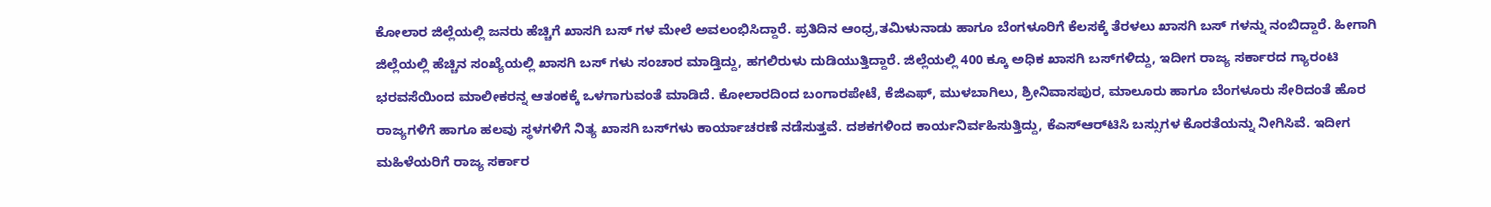ಕೋಲಾರ ಜಿಲ್ಲೆಯಲ್ಲಿ ಜನರು ಹೆಚ್ಚಿಗೆ ಖಾಸಗಿ ಬಸ್ ಗಳ ಮೇಲೆ ಅವಲಂಭಿಸಿದ್ದಾರೆ. ಪ್ರತಿದಿನ ಆಂಧ್ರ,ತಮಿಳುನಾಡು ಹಾಗೂ ಬೆಂಗಳೂರಿಗೆ ಕೆಲಸಕ್ಕೆ ತೆರಳಲು ಖಾಸಗಿ ಬಸ್ ಗಳನ್ನು ನಂಬಿದ್ದಾರೆ. ಹೀಗಾಗಿ ಜಿಲ್ಲೆಯಲ್ಲಿ ಹೆಚ್ಚಿನ ಸಂಖ್ಯೆಯಲ್ಲಿ ಖಾಸಗಿ ಬಸ್ ಗಳು ಸಂಚಾರ ಮಾಡ್ತಿದ್ದು, ಹಗಲಿರುಳು ದುಡಿಯುತ್ತಿದ್ದಾರೆ. ಜಿಲ್ಲೆಯಲ್ಲಿ 400 ಕ್ಕೂ ಅಧಿಕ ಖಾಸಗಿ ಬಸ್‌ಗಳಿದ್ದು, ಇದೀಗ ರಾಜ್ಯ ಸರ್ಕಾರದ ಗ್ಯಾರಂಟಿ ಭರವಸೆಯಿಂದ ಮಾಲೀಕರನ್ನ ಆತಂಕಕ್ಕೆ ಒಳಗಾಗುವಂತೆ ಮಾಡಿದೆ. ಕೋಲಾರದಿಂದ ಬಂಗಾರಪೇಟೆ, ಕೆಜಿಎಫ್‌, ಮುಳಬಾಗಿಲು, ಶ್ರೀನಿವಾಸಪುರ, ಮಾಲೂರು ಹಾಗೂ ಬೆಂಗಳೂರು ಸೇರಿದಂತೆ ಹೊರ ರಾಜ್ಯಗಳಿಗೆ ಹಾಗೂ ಹಲವು ಸ್ಥಳಗಳಿಗೆ ನಿತ್ಯ ಖಾಸಗಿ ಬಸ್‌ಗಳು ಕಾರ್ಯಾಚರಣೆ ನಡೆಸುತ್ತವೆ. ದಶಕಗಳಿಂದ ಕಾರ್ಯನಿರ್ವಹಿಸುತ್ತಿದ್ದು, ಕೆಎಸ್‌ಆರ್‌ಟಿಸಿ ಬಸ್ಸುಗಳ ಕೊರತೆಯನ್ನು ನೀಗಿಸಿವೆ. ಇದೀಗ ಮಹಿಳೆಯರಿಗೆ ರಾಜ್ಯ ಸರ್ಕಾರ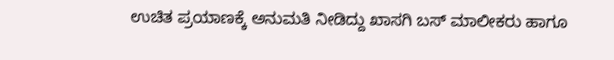ಉಚಿತ ಪ್ರಯಾಣಕ್ಕೆ ಅನುಮತಿ ನೀಡಿದ್ದು ಖಾಸಗಿ ಬಸ್ ಮಾಲೀಕರು ಹಾಗೂ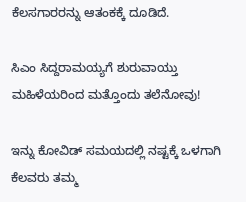ಕೆಲಸಗಾರರನ್ನು ಆತಂಕಕ್ಕೆ ದೂಡಿದೆ.

ಸಿಎಂ ಸಿದ್ದರಾಮಯ್ಯಗೆ ಶುರುವಾಯ್ತು ಮಹಿಳೆಯರಿಂದ ಮತ್ತೊಂದು ತಲೆನೋವು!

ಇನ್ನು ಕೋವಿಡ್‌ ಸಮಯದಲ್ಲಿ ನಷ್ಟಕ್ಕೆ ಒಳಗಾಗಿ ಕೆಲವರು ತಮ್ಮ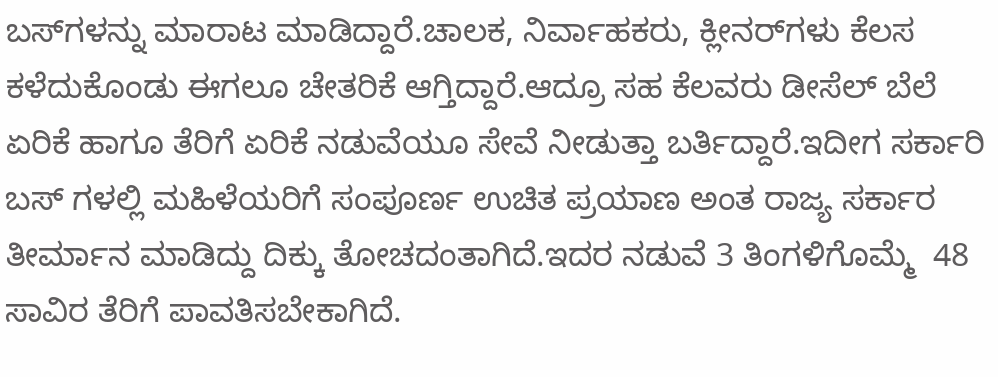ಬಸ್‌ಗಳನ್ನು ಮಾರಾಟ ಮಾಡಿದ್ದಾರೆ.ಚಾಲಕ, ನಿರ್ವಾಹಕರು, ಕ್ಲೀನರ್‌ಗಳು ಕೆಲಸ ಕಳೆದುಕೊಂಡು ಈಗಲೂ ಚೇತರಿಕೆ ಆಗ್ತಿದ್ದಾರೆ.ಆದ್ರೂ ಸಹ ಕೆಲವರು ಡೀಸೆಲ್ ಬೆಲೆ ಏರಿಕೆ ಹಾಗೂ ತೆರಿಗೆ ಏರಿಕೆ ನಡುವೆಯೂ ಸೇವೆ ನೀಡುತ್ತಾ ಬರ್ತಿದ್ದಾರೆ.ಇದೀಗ ಸರ್ಕಾರಿ ಬಸ್ ಗಳಲ್ಲಿ ಮಹಿಳೆಯರಿಗೆ ಸಂಪೂರ್ಣ ಉಚಿತ ಪ್ರಯಾಣ ಅಂತ ರಾಜ್ಯ ಸರ್ಕಾರ ತೀರ್ಮಾನ ಮಾಡಿದ್ದು ದಿಕ್ಕು ತೋಚದಂತಾಗಿದೆ.ಇದರ ನಡುವೆ 3 ತಿಂಗಳಿಗೊಮ್ಮೆ  48 ಸಾವಿರ ತೆರಿಗೆ ಪಾವತಿಸಬೇಕಾಗಿದೆ.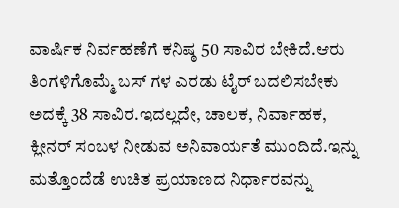ವಾರ್ಷಿಕ ನಿರ್ವಹಣೆಗೆ ಕನಿಷ್ಠ 50 ಸಾವಿರ ಬೇಕಿದೆ.ಆರು ತಿಂಗಳಿಗೊಮ್ಮೆ ಬಸ್ ಗಳ ಎರಡು ಟೈರ್‌ ಬದಲಿಸಬೇಕು ಅದಕ್ಕೆ 38 ಸಾವಿರ.ಇದಲ್ಲದೇ, ಚಾಲಕ, ನಿರ್ವಾಹಕ, ಕ್ಲೀನರ್‌ ಸಂಬಳ ನೀಡುವ ಅನಿವಾರ್ಯತೆ ಮುಂದಿದೆ.ಇನ್ನು ಮತ್ತೊಂದೆಡೆ ಉಚಿತ ಪ್ರಯಾಣದ ನಿರ್ಧಾರವನ್ನು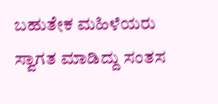ಬಹುತೇಕ ಮಹಿಳೆಯರು ಸ್ವಾಗತ ಮಾಡಿದ್ದು ಸಂತಸ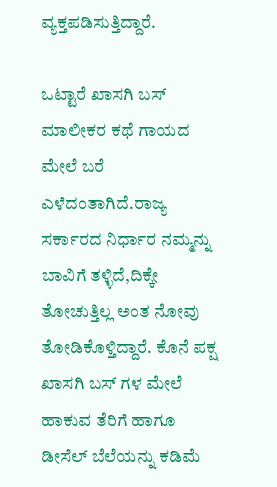ವ್ಯಕ್ತಪಡಿಸುತ್ತಿದ್ದಾರೆ.

ಒಟ್ಟಾರೆ ಖಾಸಗಿ ಬಸ್ ಮಾಲೀಕರ ಕಥೆ ಗಾಯದ ಮೇಲೆ ಬರೆ ಎಳೆದಂತಾಗಿದೆ.ರಾಜ್ಯ ಸರ್ಕಾರದ ನಿರ್ಧಾರ ನಮ್ಮನ್ನು ಬಾವಿಗೆ ತಳ್ಳಿದೆ,ದಿಕ್ಕೇ ತೋಚುತ್ತಿಲ್ಲ ಅಂತ ನೋವು ತೋಡಿಕೊಳ್ತಿದ್ದಾರೆ. ಕೊನೆ ಪಕ್ಷ ಖಾಸಗಿ ಬಸ್ ಗಳ ಮೇಲೆ ಹಾಕುವ ತೆರಿಗೆ ಹಾಗೂ ಡೀಸೆಲ್ ಬೆಲೆಯನ್ನು ಕಡಿಮೆ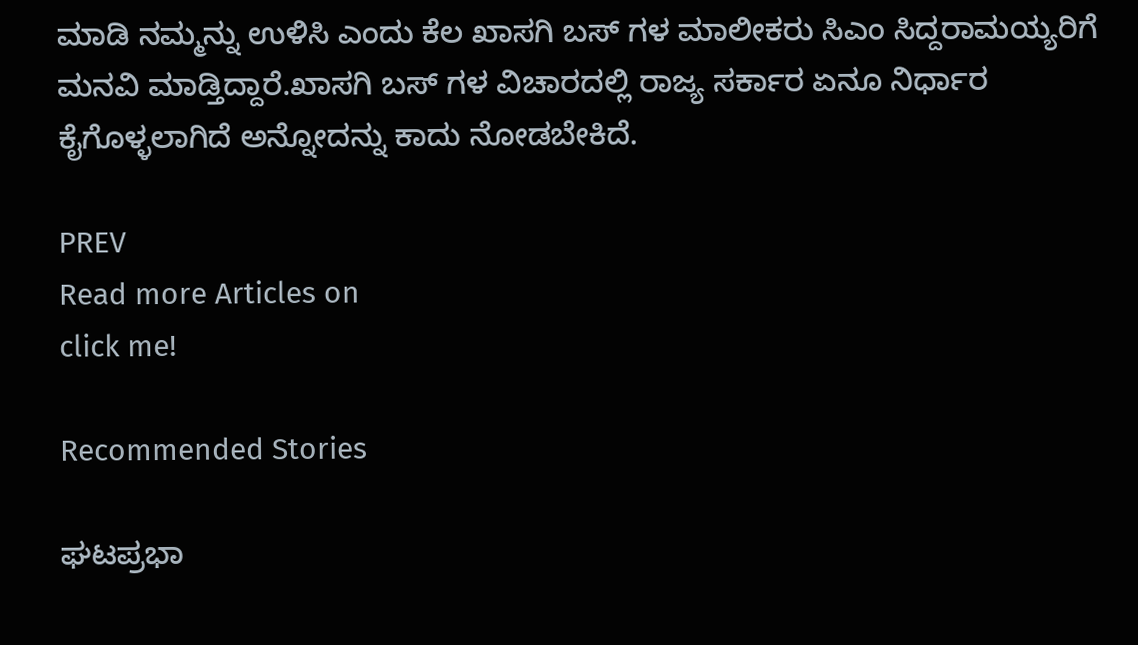ಮಾಡಿ ನಮ್ಮನ್ನು ಉಳಿಸಿ ಎಂದು ಕೆಲ ಖಾಸಗಿ ಬಸ್ ಗಳ ಮಾಲೀಕರು ಸಿಎಂ ಸಿದ್ದರಾಮಯ್ಯರಿಗೆ ಮನವಿ ಮಾಡ್ತಿದ್ದಾರೆ.ಖಾಸಗಿ ಬಸ್ ಗಳ ವಿಚಾರದಲ್ಲಿ ರಾಜ್ಯ ಸರ್ಕಾರ ಏನೂ ನಿರ್ಧಾರ ಕೈಗೊಳ್ಳಲಾಗಿದೆ ಅನ್ನೋದನ್ನು ಕಾದು ನೋಡಬೇಕಿದೆ.

PREV
Read more Articles on
click me!

Recommended Stories

ಘಟಪ್ರಭಾ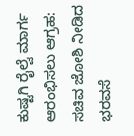ಕುಷ್ಟಗಿ ರೈಲ್ವೆ ಮಾರ್ಗ ಆರಂಭಿಸಲು ಆಗ್ರಹ: ಸಚಿವ ಜೋಶಿ ನೀಡಿದ ಭರವಸೆ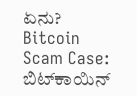ಏನು?
Bitcoin Scam Case: ಬಿಟ್‌ಕಾಯಿನ್‌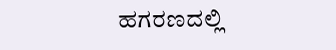ಹಗರಣದಲ್ಲಿ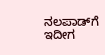ನಲಪಾಡ್‌ಗೆ ಇದೀಗ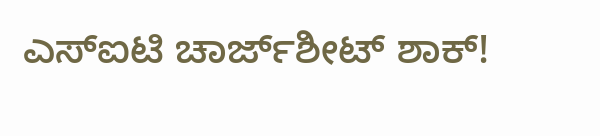ಎಸ್ಐಟಿ ಚಾರ್ಜ್‌ಶೀಟ್‌ ಶಾಕ್‌!